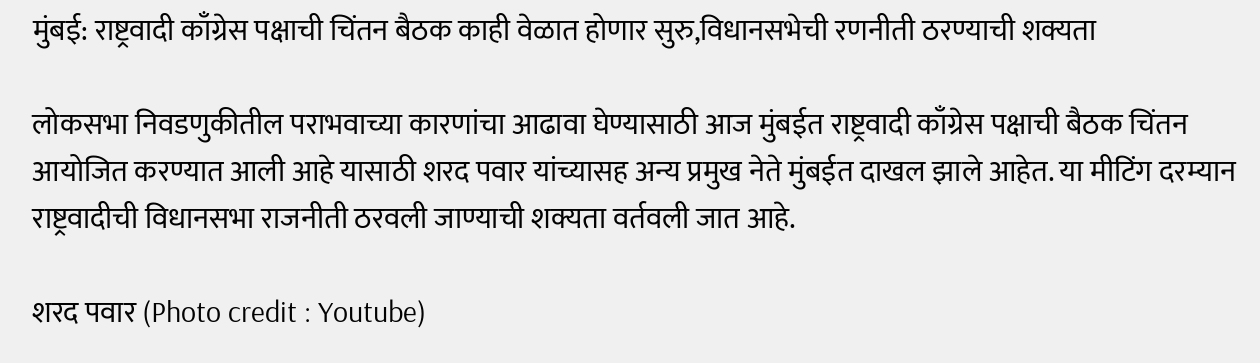मुंबई: राष्ट्रवादी काँग्रेस पक्षाची चिंतन बैठक काही वेळात होणार सुरु,विधानसभेची रणनीती ठरण्याची शक्यता

लोकसभा निवडणुकीतील पराभवाच्या कारणांचा आढावा घेण्यासाठी आज मुंबईत राष्ट्रवादी काँग्रेस पक्षाची बैठक चिंतन आयोजित करण्यात आली आहे यासाठी शरद पवार यांच्यासह अन्य प्रमुख नेते मुंबईत दाखल झाले आहेत. या मीटिंग दरम्यान राष्ट्रवादीची विधानसभा राजनीती ठरवली जाण्याची शक्यता वर्तवली जात आहे.

शरद पवार (Photo credit : Youtube)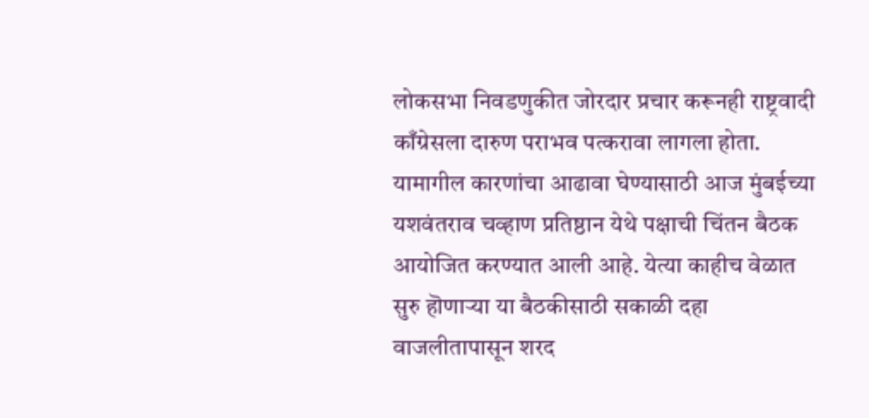लोकसभा निवडणुकीत जोरदार प्रचार करूनही राष्ट्रवादी काँग्रेसला दारुण पराभव पत्करावा लागला होता. यामागील कारणांचा आढावा घेण्यासाठी आज मुंबईच्या यशवंतराव चव्हाण प्रतिष्ठान येथे पक्षाची चिंतन बैठक आयोजित करण्यात आली आहे. येत्या काहीच वेळात सुरु हॊणाऱ्या या बैठकीसाठी सकाळी दहा वाजलीतापासून शरद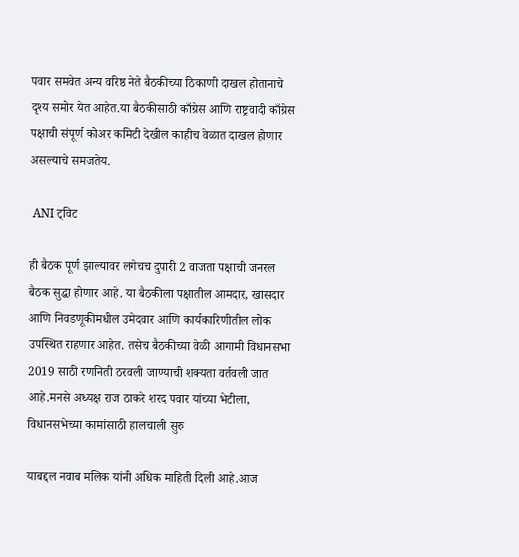पवार समवेत अन्य वरिष्ठ नेते बैठकीच्या ठिकाणी दाखल होतानाचे दृश्य समोर येत आहेत.या बैठकीसाठी काँग्रेस आणि राष्ट्रवादी काँग्रेस पक्षाची संपूर्ण कोअर कमिटी देखील काहीच वेळात दाखल होणार असल्याचे समजतेय.

 ANI ट्विट

ही बैठक पूर्ण झाल्यावर लगेचच दुपारी 2 वाजता पक्षाची जनरल बैठक सुद्धा होणार आहे. या बैठकीला पक्षातील आमदार, खासदार आणि निवडणूकीमधील उमेदवार आणि कार्यकारिणीतील लोक उपस्थित राहणार आहेत. तसेच बैठकीच्या वेळी आगामी विधानसभा 2019 साठी रणनिती ठरवली जाण्याची शक्यता वर्तवली जात आहे.मनसे अध्यक्ष राज ठाकरे शरद पवार यांच्या भेटीला, विधानसभेच्या कामांसाठी हालचाली सुरु

याबद्दल नवाब मलिक यांनी अधिक माहिती दिली आहे.आज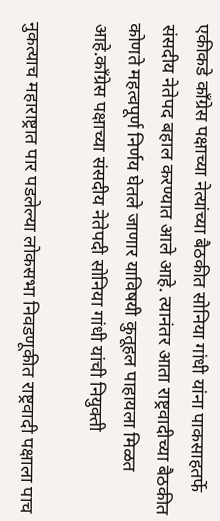एकीकडे काँग्रेस पक्षाच्या नेत्यांच्या बैठकीत सोनिया गांधी यांना पाकसाहतर्फे संसदीय नेतेपद बहाल करण्यात आले आहे. त्यानंतर आता राष्ट्रवादीच्या बैठकीत कोणते महत्वपूर्ण निर्णय घेतले जाणार याविषयी कुतूहल पाहायला मिळत आहे.काँग्रेस पक्षाच्या संसदीय नेतेपदी सोनिया गांधी यांची नियुक्ती

नुकत्याच महाराष्ट्रात पार पडलेल्या लोकसभा निवडणूकीत राष्ट्रवादी पक्षाला पाच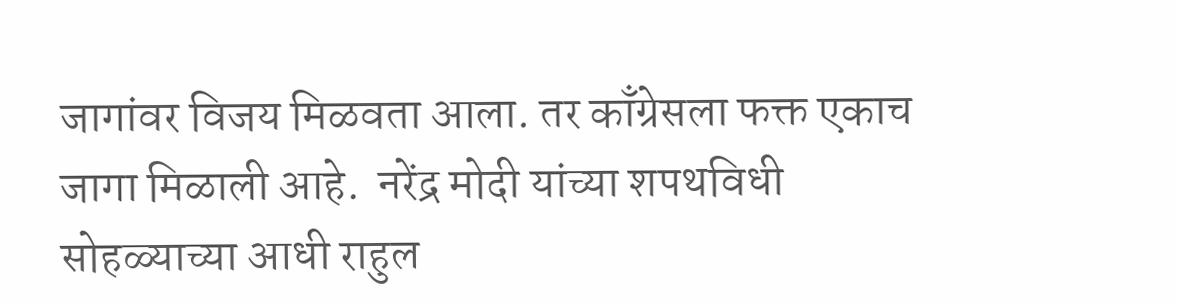जागांवर विजय मिळवता आला. तर काँग्रेसला फक्त एकाच जागा मिळाली आहे.  नरेंद्र मोदी यांच्या शपथविधी सोहळ्याच्या आधी राहुल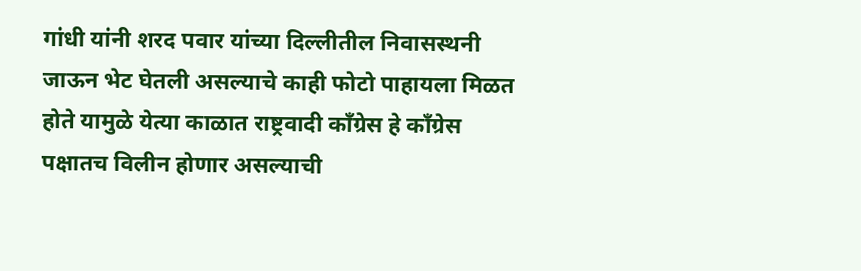गांधी यांनी शरद पवार यांच्या दिल्लीतील निवासस्थनी जाऊन भेट घेतली असल्याचे काही फोटो पाहायला मिळत होते यामुळे येत्या काळात राष्ट्रवादी काँग्रेस हे काँग्रेस पक्षातच विलीन होणार असल्याची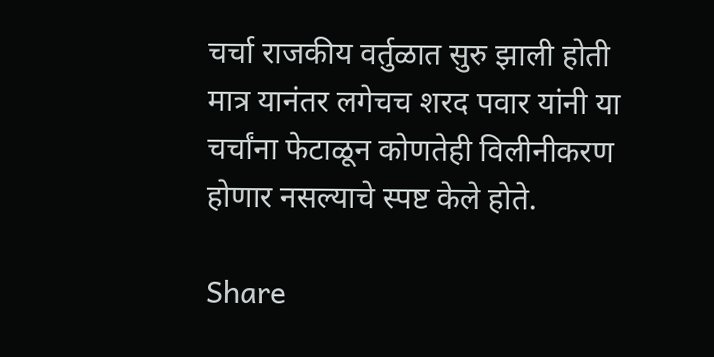चर्चा राजकीय वर्तुळात सुरु झाली होती मात्र यानंतर लगेचच शरद पवार यांनी या चर्चांना फेटाळून कोणतेही विलीनीकरण होणार नसल्याचे स्पष्ट केले होते.

Share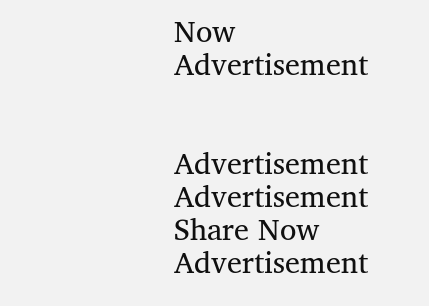Now
Advertisement


Advertisement
Advertisement
Share Now
Advertisement